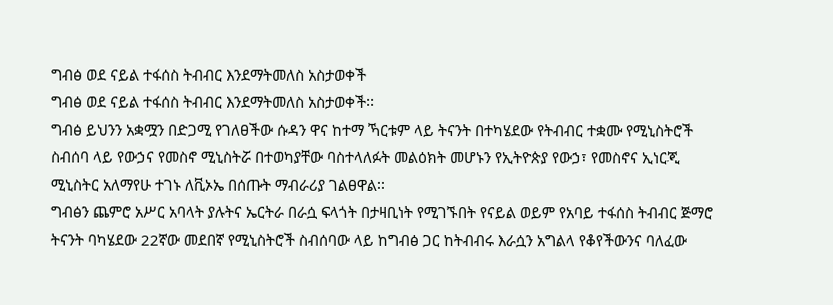ግብፅ ወደ ናይል ተፋሰስ ትብብር እንደማትመለስ አስታወቀች
ግብፅ ወደ ናይል ተፋሰስ ትብብር እንደማትመለስ አስታወቀች፡፡
ግብፅ ይህንን አቋሟን በድጋሚ የገለፀችው ሱዳን ዋና ከተማ ኻርቱም ላይ ትናንት በተካሄደው የትብብር ተቋሙ የሚኒስትሮች ስብሰባ ላይ የውኃና የመስኖ ሚኒስትሯ በተወካያቸው ባስተላለፉት መልዕክት መሆኑን የኢትዮጵያ የውኃ፣ የመስኖና ኢነርጂ ሚኒስትር አለማየሁ ተገኑ ለቪኦኤ በሰጡት ማብራሪያ ገልፀዋል፡፡
ግብፅን ጨምሮ አሥር አባላት ያሉትና ኤርትራ በራሷ ፍላጎት በታዛቢነት የሚገኙበት የናይል ወይም የአባይ ተፋሰስ ትብብር ጅማሮ ትናንት ባካሄደው 22ኛው መደበኛ የሚኒስትሮች ስብሰባው ላይ ከግብፅ ጋር ከትብብሩ እራሷን አግልላ የቆየችውንና ባለፈው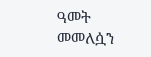ዓመት መመለሷን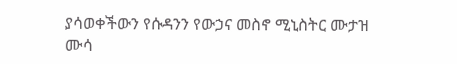ያሳወቀችውን የሱዳንን የውኃና መስኖ ሚኒስትር ሙታዝ ሙሳ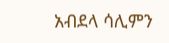አብደላ ሳሊምን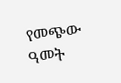የመጭው ዓመት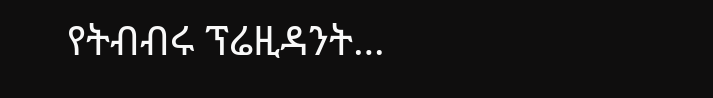የትብብሩ ፕሬዚዳንት…